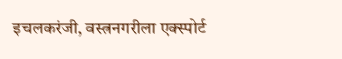इचलकरंजी, वस्त्रनगरीला एक्स्पोर्ट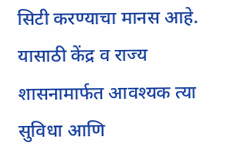सिटी करण्याचा मानस आहे. यासाठी केंद्र व राज्य शासनामार्फत आवश्यक त्या सुविधा आणि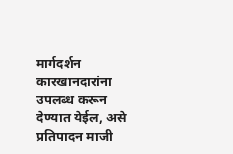मार्गदर्शन कारखानदारांना उपलब्ध करून देण्यात येईल, असे प्रतिपादन माजी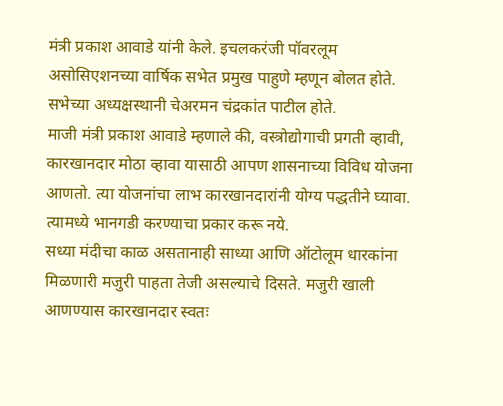मंत्री प्रकाश आवाडे यांनी केले. इचलकरंजी पॉवरलूम असोसिएशनच्या वार्षिक सभेत प्रमुख पाहुणे म्हणून बोलत होते. सभेच्या अध्यक्षस्थानी चेअरमन चंद्रकांत पाटील होते.
माजी मंत्री प्रकाश आवाडे म्हणाले की, वस्त्रोद्योगाची प्रगती व्हावी, कारखानदार मोठा व्हावा यासाठी आपण शासनाच्या विविध योजना आणतो. त्या योजनांचा लाभ कारखानदारांनी योग्य पद्धतीने घ्यावा. त्यामध्ये भानगडी करण्याचा प्रकार करू नये.
सध्या मंदीचा काळ असतानाही साध्या आणि ऑटोलूम धारकांना मिळणारी मजुरी पाहता तेजी असल्याचे दिसते. मजुरी खाली आणण्यास कारखानदार स्वतः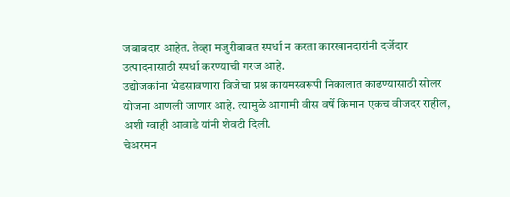जबाबदार आहेत. तेव्हा मजुरीबाबत स्पर्धा न करता कारखानदारांनी दर्जेदार उत्पादनासाठी स्पर्धा करण्याची गरज आहे.
उद्योजकांना भेडसावणारा विजेचा प्रश्न कायमस्वरूपी निकालात काढण्यासाठी सोलर योजना आणली जाणार आहे. त्यामुळे आगामी वीस वर्षे किमान एकच वीजदर राहील, अशी ग्वाही आवाडे यांनी शेवटी दिली.
चेअरमन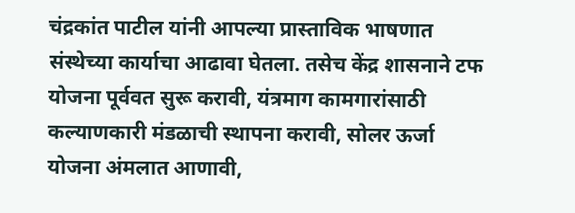चंद्रकांत पाटील यांनी आपल्या प्रास्ताविक भाषणात संस्थेच्या कार्याचा आढावा घेतला. तसेच केंद्र शासनाने टफ योजना पूर्ववत सुरू करावी, यंत्रमाग कामगारांसाठी कल्याणकारी मंडळाची स्थापना करावी, सोलर ऊर्जा योजना अंमलात आणावी,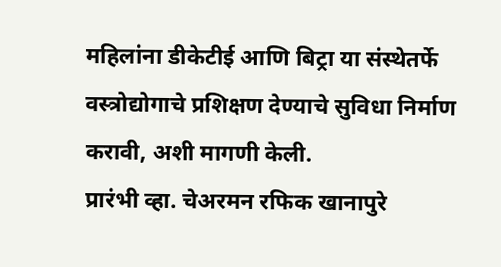महिलांना डीकेटीई आणि बिट्रा या संस्थेतर्फे वस्त्रोद्योगाचे प्रशिक्षण देण्याचे सुविधा निर्माण करावी, अशी मागणी केली.
प्रारंभी व्हा. चेअरमन रफिक खानापुरे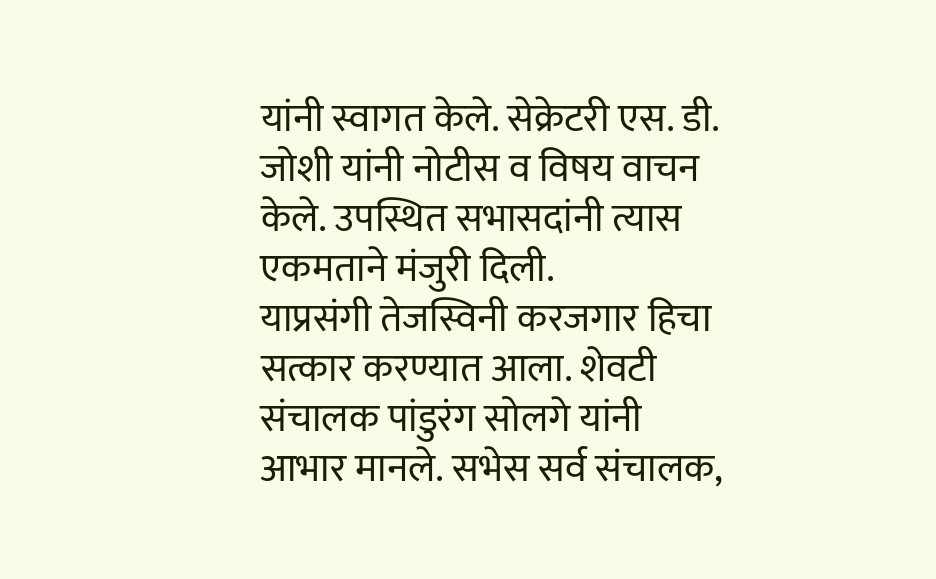यांनी स्वागत केले. सेक्रेटरी एस. डी. जोशी यांनी नोटीस व विषय वाचन केले. उपस्थित सभासदांनी त्यास एकमताने मंजुरी दिली.
याप्रसंगी तेजस्विनी करजगार हिचा सत्कार करण्यात आला. शेवटी संचालक पांडुरंग सोलगे यांनी आभार मानले. सभेस सर्व संचालक,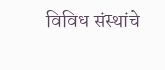विविध संस्थांचे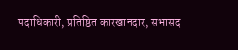पदाधिकारी, प्रतिष्ठित कारखानदार, सभासद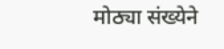मोठ्या संख्येने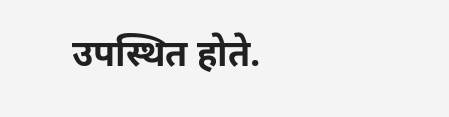उपस्थित होते.